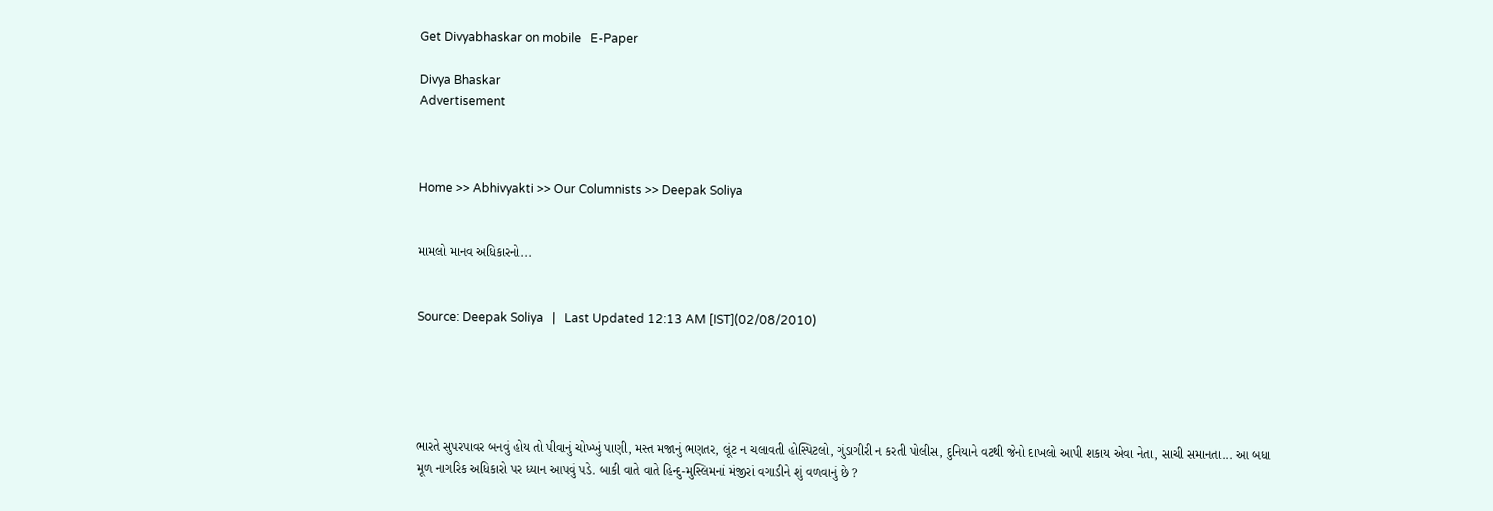Get Divyabhaskar on mobile   E-Paper

Divya Bhaskar
Advertisement



Home >> Abhivyakti >> Our Columnists >> Deepak Soliya


મામલો માનવ અધિકારનો...


Source: Deepak Soliya   |   Last Updated 12:13 AM [IST](02/08/2010)





ભારતે સુપરપાવર બનવું હોય તો પીવાનું ચોખ્ખું પાણી, મસ્ત મજાનું ભણતર, લૂંટ ન ચલાવતી હોસ્પિટલો, ગુંડાગીરી ન કરતી પોલીસ, દુનિયાને વટથી જેનો દાખલો આપી શકાય એવા નેતા, સાચી સમાનતા... આ બધા મૂળ નાગરિક અધિકારો પર ધ્યાન આપવું પડે. બાકી વાતે વાતે હિન્દુ-મુસ્લિમનાં મંજીરાં વગાડીને શું વળવાનું છે ?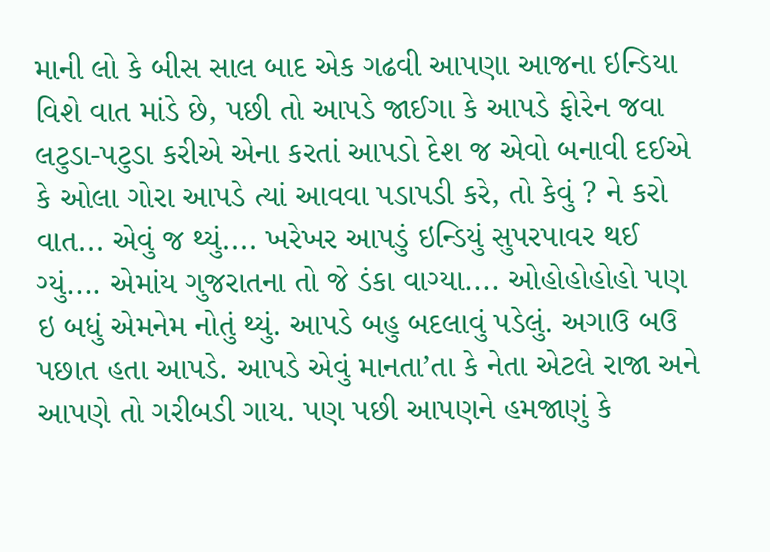માની લો કે બીસ સાલ બાદ એક ગઢવી આપણા આજના ઇન્ડિયા વિશે વાત માંડે છે, પછી તો આપડે જાઈગા કે આપડે ફોરેન જવા લટુડા-પટુડા કરીએ એના કરતાં આપડો દેશ જ એવો બનાવી દઈએ કે ઓલા ગોરા આપડે ત્યાં આવવા પડાપડી કરે, તો કેવું ? ને કરો વાત... એવું જ થ્યું.... ખરેખર આપડું ઇન્ડિયું સુપરપાવર થઈ ગ્યું.... એમાંય ગુજરાતના તો જે ડંકા વાગ્યા.... ઓહોહોહોહો પણ ઇ બધું એમનેમ નોતું થ્યું. આપડે બહુ બદલાવું પડેલું. અગાઉ બઉ પછાત હતા આપડે. આપડે એવું માનતા’તા કે નેતા એટલે રાજા અને આપણે તો ગરીબડી ગાય. પણ પછી આપણને હમજાણું કે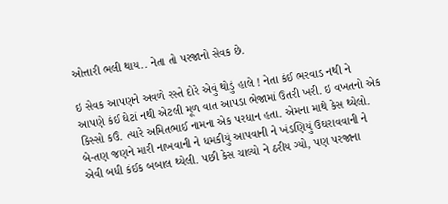ઓત્તારી ભલી થાય.. નેતા તો પરજાનો સેવક છે.

ઇ સેવક આપણને અવળે રસ્તે દોરે એવું થોડું હાલે ! નેતા કંઈ ભરવાડ નથી ને આપણે કંઈ ઘેટાં નથી એટલી મૂળ વાત આપડા ભેજામાં ઉતરી ખરી. ઇ વખતનો એક કિસ્સો કઉં. ત્યારે અમિતભાઈ નામના એક પરધાન હતા. એમના માથે કેસ થ્યેલો. બે-તણ જણને મારી નાખવાની ને ધમકીયું આપવાની ને ખંડણિયું ઉઘરાવવાની ને એવી બધી કંઈક બબાલ થ્યેલી. પછી કેસ ચાલ્યો ને ઠરીય ગ્યો, પણ પરજાના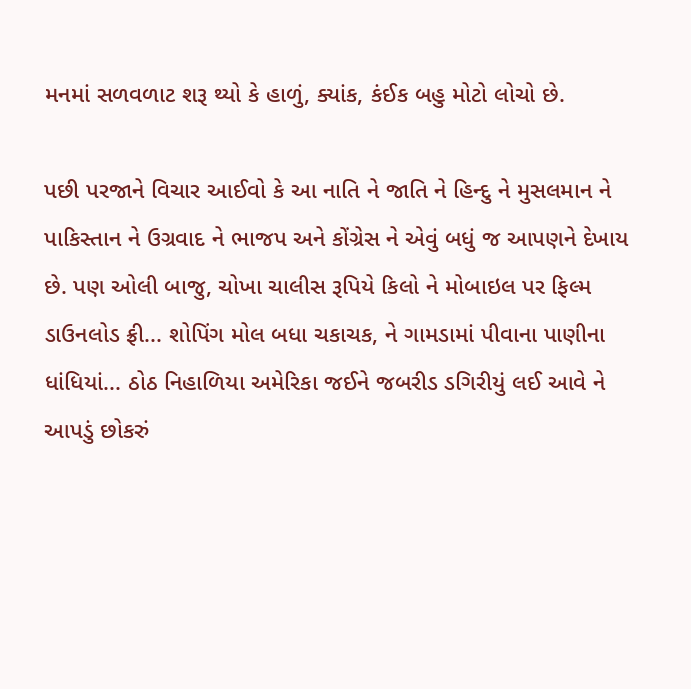મનમાં સળવળાટ શરૂ થ્યો કે હાળું, ક્યાંક, કંઈક બહુ મોટો લોચો છે.

પછી પરજાને વિચાર આઈવો કે આ નાતિ ને જાતિ ને હિન્દુ ને મુસલમાન ને પાકિસ્તાન ને ઉગ્રવાદ ને ભાજપ અને કોંગ્રેસ ને એવું બધું જ આપણને દેખાય છે. પણ ઓલી બાજુ, ચોખા ચાલીસ રૂપિયે કિલો ને મોબાઇલ પર ફિલ્મ ડાઉનલોડ ફ્રી... શોપિંગ મોલ બધા ચકાચક, ને ગામડામાં પીવાના પાણીના ધાંધિયાં... ઠોઠ નિહાળિયા અમેરિકા જઈને જબરીડ ડગિરીયું લઈ આવે ને આપડું છોકરું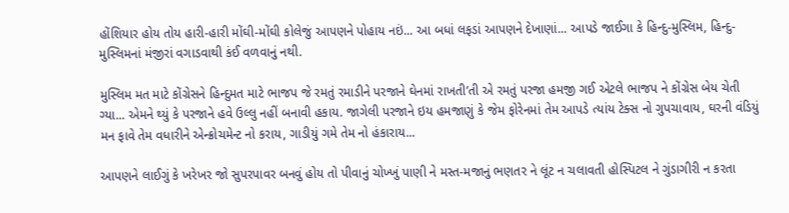હોંશિયાર હોય તોય હારી-હારી મોંઘી-મોંઘી કોલેજું આપણને પોહાય નઇં... આ બધાં લફડાં આપણને દેખાણાં... આપડે જાઈગા કે હિન્દુ-મુસ્લિમ, હિન્દુ-મુસ્લિમનાં મંજીરાં વગાડવાથી કંઈ વળવાનું નથી.

મુસ્લિમ મત માટે કોંગ્રેસને હિન્દુમત માટે ભાજપ જે રમતું રમાડીને પરજાને ઘેનમાં રાખતી’તી એ રમતું પરજા હમજી ગઈ એટલે ભાજપ ને કોંગ્રેસ બેય ચેતી ગ્યા... એમને થ્યું કે પરજાને હવે ઉલ્લુ નહીં બનાવી હકાય. જાગેલી પરજાને ઇય હમજાણું કે જેમ ફોરેનમાં તેમ આપડે ત્યાંય ટેક્સ નો ગુપચાવાય, ઘરની વંડિયું મન ફાવે તેમ વધારીને એન્ક્રોચમેન્ટ નો કરાય, ગાડીયું ગમે તેમ નો હંકારાય...

આપણને લાઈગું કે ખરેખર જો સુપરપાવર બનવું હોય તો પીવાનું ચોખ્ખું પાણી ને મસ્ત-મજાનું ભણતર ને લૂંટ ન ચલાવતી હોસ્પિટલ ને ગુંડાગીરી ન કરતા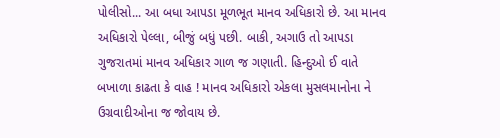પોલીસો... આ બધા આપડા મૂળભૂત માનવ અધિકારો છે. આ માનવ અધિકારો પેલ્લા, બીજું બધું પછી. બાકી, અગાઉ તો આપડા ગુજરાતમાં માનવ અધિકાર ગાળ જ ગણાતી. હિન્દુઓ ઈ વાતે બખાળા કાઢતા કે વાહ ! માનવ અધિકારો એકલા મુસલમાનોના ને ઉગ્રવાદીઓના જ જોવાય છે.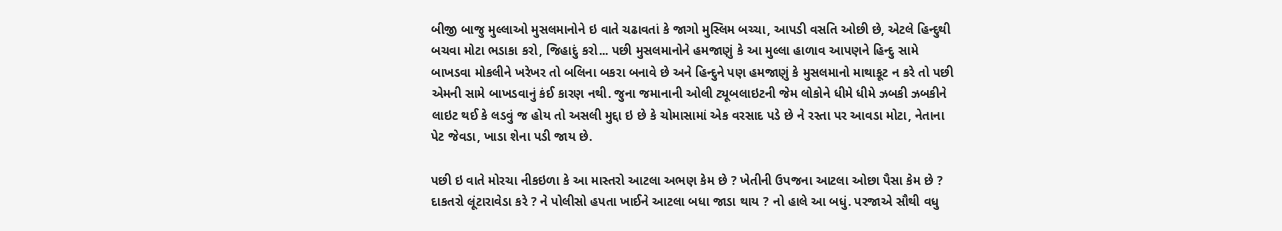બીજી બાજુ મુલ્લાઓ મુસલમાનોને ઇ વાતે ચઢાવતાં કે જાગો મુસ્લિમ બચ્ચા, આપડી વસતિ ઓછી છે, એટલે હિન્દુથી બચવા મોટા ભડાકા કરો, જિહાદું કરો... પછી મુસલમાનોને હમજાણું કે આ મુલ્લા હાળાવ આપણને હિન્દુ સામે બાખડવા મોકલીને ખરેખર તો બલિના બકરા બનાવે છે અને હિન્દુને પણ હમજાણું કે મુસલમાનો માથાકૂટ ન કરે તો પછી એમની સામે બાખડવાનું કંઈ કારણ નથી. જુના જમાનાની ઓલી ટ્યૂબલાઇટની જેમ લોકોને ધીમે ધીમે ઝબકી ઝબકીને લાઇટ થઈ કે લડવું જ હોય તો અસલી મુદ્દા ઇ છે કે ચોમાસામાં એક વરસાદ પડે છે ને રસ્તા પર આવડા મોટા, નેતાના પેટ જેવડા, ખાડા શેના પડી જાય છે.

પછી ઇ વાતે મોરચા નીકઇળા કે આ માસ્તરો આટલા અભણ કેમ છે ? ખેતીની ઉપજના આટલા ઓછા પૈસા કેમ છે ? દાકતરો લૂંટારાવેડા કરે ? ને પોલીસો હપતા ખાઈને આટલા બધા જાડા થાય ? નો હાલે આ બધું. પરજાએ સૌથી વધુ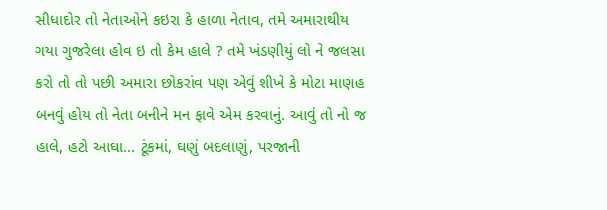સીધાદોર તો નેતાઓને કઇરા કે હાળા નેતાવ, તમે અમારાથીય ગયા ગુજરેલા હોવ ઇ તો કેમ હાલે ? તમે ખંડણીયું લો ને જલસા કરો તો તો પછી અમારા છોકરાંવ પણ એવું શીખે કે મોટા માણહ બનવું હોય તો નેતા બનીને મન ફાવે એમ કરવાનું. આવું તો નો જ હાલે, હટો આઘા... ટૂંકમાં, ઘણું બદલાણું, પરજાની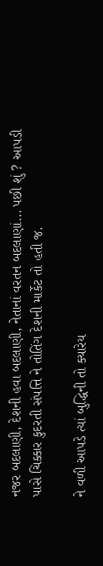નજર બદલાણી, દેશની હવા બદલાણી, નેતાનાં વરતન બદલાણાં... પછી શું ? આપડી પાસે ચિક્કાર કુદરતી સંપત્તિ ને તોતિંગ દેશની માર્કેટ તો હતી જ.

ને વળી આપડે ત્યાં બુદ્ધિની તો ક્યારેય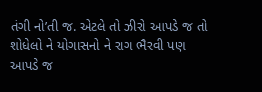તંગી નો’તી જ. એટલે તો ઝીરો આપડે જ તો શોધેલો ને યોગાસનો ને રાગ ભૈરવી પણ આપડે જ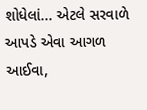શોધેલાં... એટલે સરવાળે આપડે એવા આગળ આઈવા,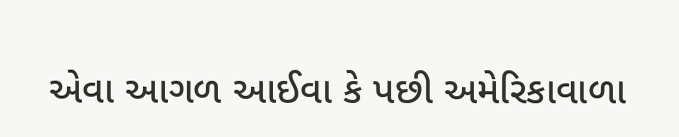એવા આગળ આઈવા કે પછી અમેરિકાવાળા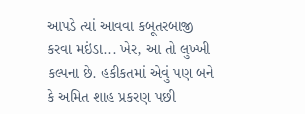આપડે ત્યાં આવવા કબૂતરબાજી કરવા મઇંડા... ખેર, આ તો લુખ્ખી કલ્પના છે. હકીકતમાં એવું પણ બને કે અમિત શાહ પ્રકરણ પછી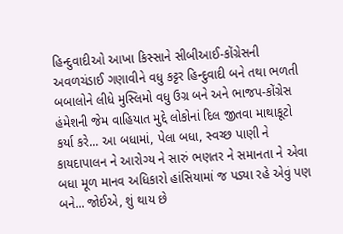હિન્દુવાદીઓ આખા કિસ્સાને સીબીઆઈ-કોંગ્રેસની અવળચંડાઈ ગણાવીને વધુ કટ્ટર હિન્દુવાદી બને તથા ભળતી બબાલોને લીધે મુસ્લિમો વધુ ઉગ્ર બને અને ભાજપ-કોંગ્રેસ હંમેશની જેમ વાહિયાત મુદ્દે લોકોનાં દિલ જીતવા માથાકૂટો કર્યા કરે... આ બધામાં, પેલા બધા, સ્વચ્છ પાણી ને કાયદાપાલન ને આરોગ્ય ને સારું ભણતર ને સમાનતા ને એવા બધા મૂળ માનવ અધિકારો હાંસિયામાં જ પડ્યા રહે એવું પણ બને... જોઈએ, શું થાય છે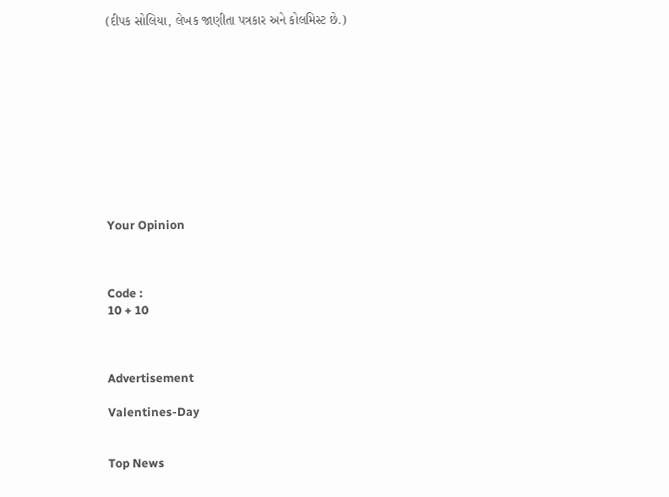(દીપક સોલિયા, લેખક જાણીતા પત્રકાર અને કોલમિસ્ટ છે.)











Your Opinion



Code :
10 + 10



Advertisement

Valentines-Day


Top News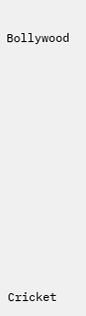Bollywood











Cricket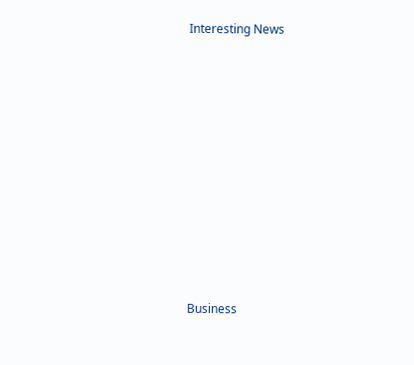Interesting News











Business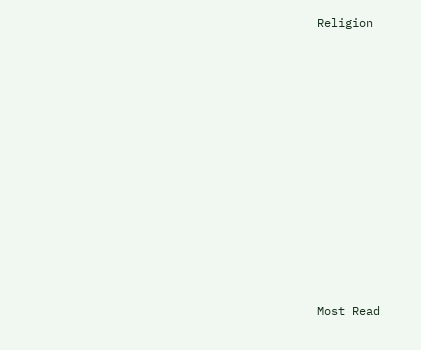Religion











Most Read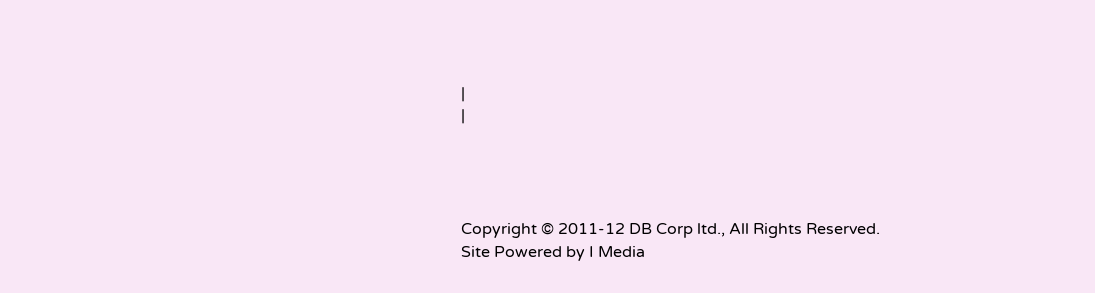|
|




Copyright © 2011-12 DB Corp ltd., All Rights Reserved.
Site Powered by I Media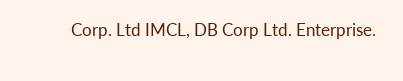Corp. Ltd IMCL, DB Corp Ltd. Enterprise.